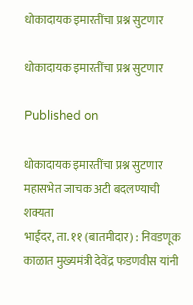धोकादायक इमारतींचा प्रश्न सुटणार

धोकादायक इमारतींचा प्रश्न सुटणार

Published on

धोकादायक इमारतींचा प्रश्न सुटणार
महासभेत जाचक अटी बदलण्याची शक्यता
भाईंदर, ता. ११ (बातमीदार) : निवडणूक काळात मुख्यमंत्री देवेंद्र फडणवीस यांनी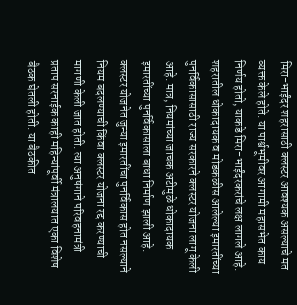मिरा-भाईंदर शहरासाठी क्लस्टर आवश्यक असल्याचे मत व्यक्त केले होते. या पार्श्वभूमीवर आगामी महासभेत काय निर्णय होतो, याकडे मिरा-भाईंदरकरांचे लक्ष लागले आहे.
शहरातील धोकादायक व मोडकळीस आलेल्या इमारतींच्या पुनर्विकासासाठी राज्य सरकारने क्लस्टर योजना लागू केली आहे. मात्र, नियमांच्या जाचक अटीमुळे धोकादायक इमारतींच्या पुनर्विकासाला बाधा निर्माण झाली आहे. क्लस्टर योजनेत जुन्या इमारतींचा पुनर्विकास होत नसल्याने नियम बदलण्याची किंवा क्लस्टर योजना रद्द करण्याची मागणी केली जात होती. त्या अनुषंगाने परिवहनामंत्री प्रताप सरनाईक काही महिन्यांपूर्वी मंत्रालयात एका विशेष बैठक घेतली होती. या बैठकीत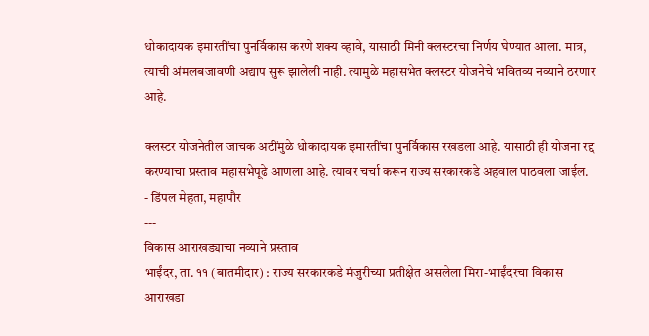धोकादायक इमारतींचा पुनर्विकास करणे शक्य व्हावे, यासाठी मिनी क्लस्टरचा निर्णय घेण्यात आला. मात्र, त्याची अंमलबजावणी अद्याप सुरू झालेली नाही. त्यामुळे महासभेत क्लस्टर योजनेचे भवितव्य नव्याने ठरणार आहे.

क्लस्टर योजनेतील जाचक अटींमुळे धोकादायक इमारतींचा पुनर्विकास रखडला आहे. यासाठी ही योजना रद्द करण्याचा प्रस्ताव महासभेपूढे आणला आहे. त्यावर चर्चा करून राज्य सरकारकडे अहवाल पाठवला जाईल.
- डिंपल मेहता, महापौर
---
विकास आराखड्याचा नव्याने प्रस्ताव
भाईंदर, ता. ११ (बातमीदार) : राज्य सरकारकडे मंजुरीच्या प्रतीक्षेत असलेला मिरा-भाईंदरचा विकास आराखडा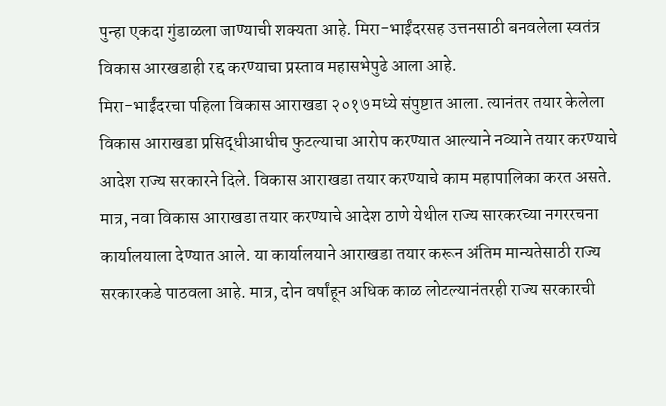पुन्हा एकदा गुंडाळला जाण्याची शक्यता आहे. मिरा-भाईंदरसह उत्तनसाठी बनवलेला स्वतंत्र विकास आरखडाही रद्द करण्याचा प्रस्ताव महासभेपुढे आला आहे.
मिरा-भाईंदरचा पहिला विकास आराखडा २०१७ मध्ये संपुष्टात आला. त्यानंतर तयार केलेला विकास आराखडा प्रसिद्धीआधीच फुटल्याचा आरोप करण्यात आल्याने नव्याने तयार करण्याचे आदेश राज्य सरकारने दिले. विकास आराखडा तयार करण्याचे काम महापालिका करत असते. मात्र, नवा विकास आराखडा तयार करण्याचे आदेश ठाणे येथील राज्य सारकरच्या नगररचना कार्यालयाला देण्यात आले. या कार्यालयाने आराखडा तयार करून अंतिम मान्यतेसाठी राज्य सरकारकडे पाठवला आहे. मात्र, दोन वर्षांहून अधिक काळ लोटल्यानंतरही राज्य सरकारची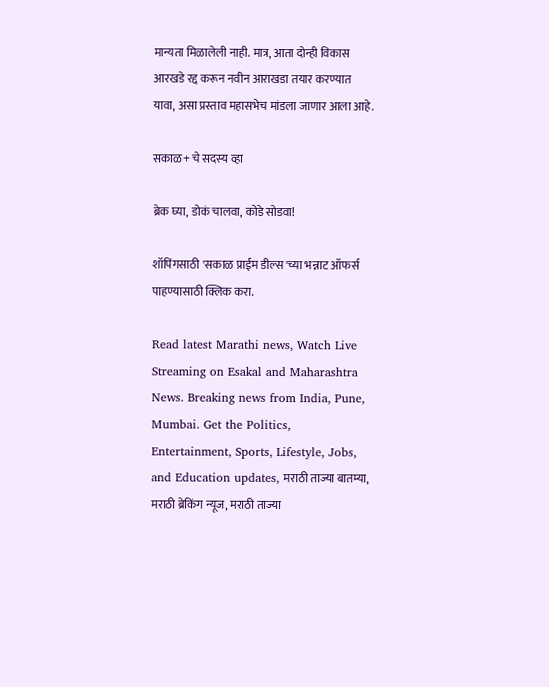मान्यता मिळालेली नाही. मात्र, आता दोन्ही विकास आरखडे रद्द करून नवीन आराखडा तयार करण्यात यावा, असा प्रस्ताव महासभेच मांडला जाणार आला आहे.

सकाळ+ चे सदस्य व्हा

ब्रेक घ्या, डोकं चालवा, कोडे सोडवा!

शॉपिंगसाठी 'सकाळ प्राईम डील्स'च्या भन्नाट ऑफर्स पाहण्यासाठी क्लिक करा.

Read latest Marathi news, Watch Live Streaming on Esakal and Maharashtra News. Breaking news from India, Pune, Mumbai. Get the Politics, Entertainment, Sports, Lifestyle, Jobs, and Education updates, मराठी ताज्या बातम्या, मराठी ब्रेकिंग न्यूज, मराठी ताज्या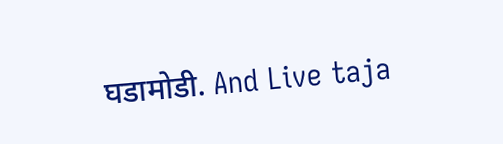घडामोडी. And Live taja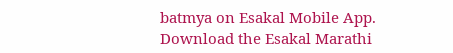batmya on Esakal Mobile App. Download the Esakal Marathi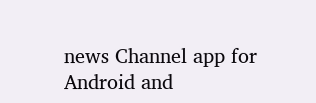news Channel app for Android and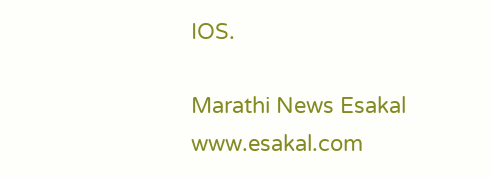IOS.

Marathi News Esakal
www.esakal.com